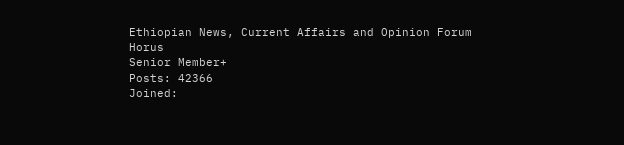Ethiopian News, Current Affairs and Opinion Forum
Horus
Senior Member+
Posts: 42366
Joined: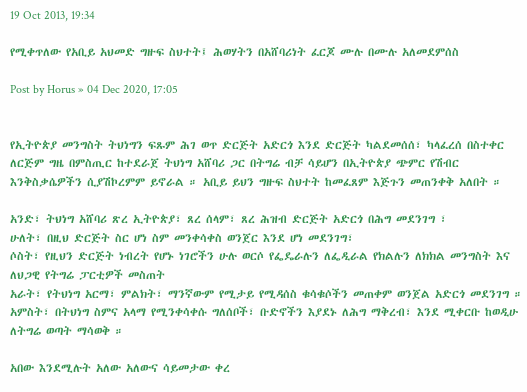19 Oct 2013, 19:34

የሚቀጥለው የአቢይ አህመድ ግዙፍ ስህተት፤ ሕወሃትን በአሸባሪነት ፈርጆ ሙሉ በሙሉ አለመደምሰስ

Post by Horus » 04 Dec 2020, 17:05


የኢትዮጵያ መንግስት ትህነግን ፍጹም ሕገ ወጥ ድርጅት አድርጎ እንደ ድርጅት ካልደመሰሰ፣ ካላፈረሰ በስተቀር ለርጅም ግዜ በምስጢር ከተደራጀ ትህነግ አሸባሪ ጋር በትግሬ ብቻ ሳይሆን በኢትዮጵያ ጭምር የሽብር እንቅስቃሴዎችን ሲያሽኮረምም ይኖራል ። አቢይ ይህን ግዙፍ ስህተት ከመፈጸም እጅጉን መጠንቀቅ አለበት ።

አንድ፣ ትህነግ አሸባሪ ጽረ ኢትዮጵያ፣ ጸረ ሰላም፣ ጸረ ሕዝብ ድርጅት አድርጎ በሕግ መደንገግ ፣
ሁለት፣ በዚህ ድርጅት ስር ሆነ ስም መንቀሳቀስ ወንጀር እንደ ሆነ መደንገግ፣
ሶስት፣ የዚህን ድርጅት ነብረት የሆኑ ነገሮችን ሁሉ ወርሶ የፌዴራሉን ለፌዲራል የክልሉን ለክክል መንግስት እና ለህጋዊ የትግሬ ፓርቲዎች መስጠት
አራት፣ የትህነግ አርማ፣ ምልክት፣ ማንኛውም የሚታይ የሚዳሰስ ቁሳቁሶችን መጠቀም ወንጀል አድርጎ መደንገግ ።
አምስት፣ በትህነግ ስምና አላማ የሚንቀሳቀሱ ግለሰቦች፣ ቡድኖችን እያደኑ ለሕግ ማቅረብ፣ እንደ ሚቀርቡ ከወዲሁ ለትግሬ ወጣት ማሳወቅ ።

አበው እንደሚሉት አለው አለውና ሳይመታው ቀረ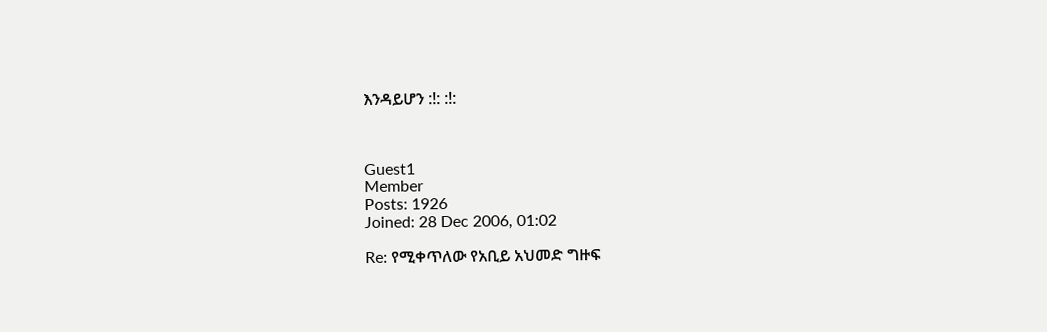እንዳይሆን :!: :!:



Guest1
Member
Posts: 1926
Joined: 28 Dec 2006, 01:02

Re: የሚቀጥለው የአቢይ አህመድ ግዙፍ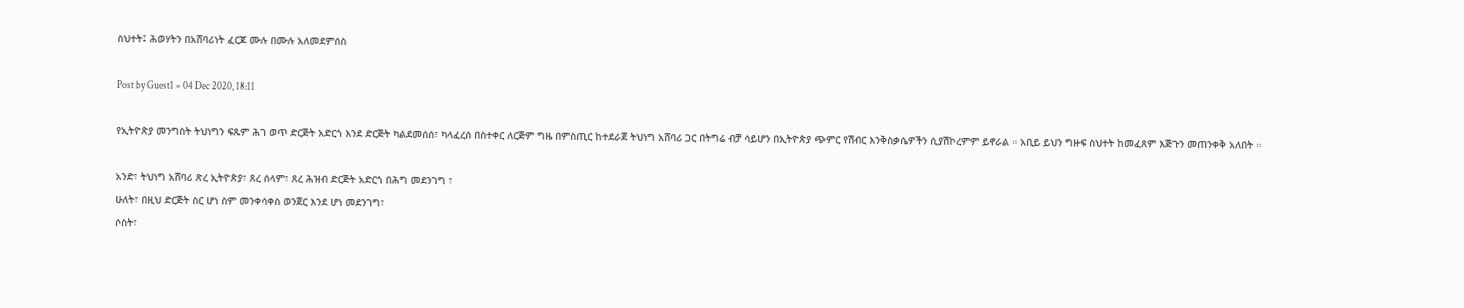ስህተት፤ ሕወሃትን በአሸባሪነት ፈርጆ ሙሉ በሙሉ አለመደምሰስ

Post by Guest1 » 04 Dec 2020, 18:11

የኢትዮጵያ መንግስት ትህነግን ፍጹም ሕገ ወጥ ድርጅት አድርጎ እንደ ድርጅት ካልደመሰሰ፣ ካላፈረሰ በስተቀር ለርጅም ግዜ በምስጢር ከተደራጀ ትህነግ አሸባሪ ጋር በትግሬ ብቻ ሳይሆን በኢትዮጵያ ጭምር የሽብር እንቅስቃሴዎችን ሲያሽኮረምም ይኖራል ። አቢይ ይህን ግዙፍ ስህተት ከመፈጸም እጅጉን መጠንቀቅ አለበት ።

አንድ፣ ትህነግ አሸባሪ ጽረ ኢትዮጵያ፣ ጸረ ሰላም፣ ጸረ ሕዝብ ድርጅት አድርጎ በሕግ መደንገግ ፣
ሁለት፣ በዚህ ድርጅት ስር ሆነ ስም መንቀሳቀስ ወንጀር እንደ ሆነ መደንገግ፣
ሶስት፣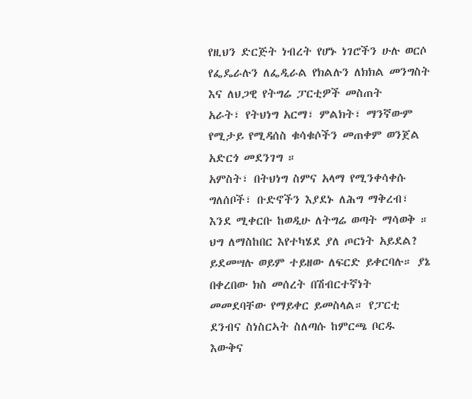የዚህን ድርጅት ነብረት የሆኑ ነገሮችን ሁሉ ወርሶ የፌዴራሉን ለፌዲራል የክልሉን ለክክል መንግስት እና ለህጋዊ የትግሬ ፓርቲዎች መስጠት
አራት፣ የትህነግ አርማ፣ ምልክት፣ ማንኛውም የሚታይ የሚዳሰስ ቁሳቁሶችን መጠቀም ወንጀል አድርጎ መደንገግ ።
አምስት፣ በትህነግ ስምና አላማ የሚንቀሳቀሱ ግለሰቦች፣ ቡድኖችን እያደኑ ለሕግ ማቅረብ፣ እንደ ሚቀርቡ ከወዲሁ ለትግሬ ወጣት ማሳወቅ ።
ህግ ለማስከበር እየተካሄደ ያለ ጦርነት አይደል? ይደመሣሉ ወይም ተይዘው ለፍርድ ይቀርባሉ። ያኔ በቀረበው ክስ መሰረት በሽብርተኛነት መመደባቸው የማይቀር ይመስላል። የፓርቲ ደንብና ስነስርኣት ስለጣሱ ከምርጫ ቦርዱ እውቅና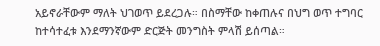አይኖራቸውም ማለት ህገወጥ ይደረጋሉ። በስማቸው ከቀጠሉና በህግ ወጥ ተግባር ከተሳተፈቱ እንደማንኛውም ድርጅት መንግስት ምላሽ ይሰጣል።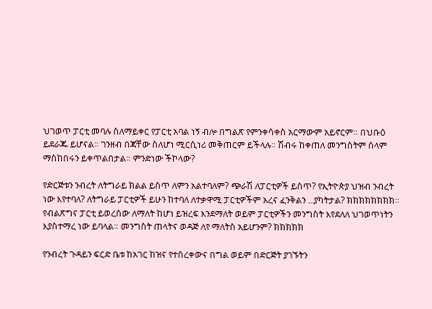ህገወጥ ፓርቲ መባሉ ስለማይቀር የፓርቲ አባል ነኝ ብሎ በግልጽ የምንቀሳቀስ አርማውም አይኖርም። በህቡዕ ይደራጁ ይሆናል። ገንዘብ በጃቸው ስለሆነ ሚርሲነሪ መቅጠርም ይችላሉ። ሽብሩ ከቀጠለ መንግስትም ሰላም ማስከበሩን ይቀጥልበታል። ምንድነው ችኮላው?

የድርጅቱን ንብረት ለትግራይ ክልል ይሰጥ ለምን አልተባለም? ጭራሽ ለፓርቲዎች ይሰጥ? የኢትዮጵያ ህዝብ ንብረት ነው እየተባለ? ለትግራይ ፓርቲዎች ይሁን ከተባለ ለተቃዋሚ ፓርቲዎችም አረና ፈንቅልን ...ያካትታል? ክክክክክክክክ። የብልጽግና ፓርቲ ይወረሰው ለማለት ከሆነ ይዝረፍ እንደማለት ወይም ፓርቲዎችን መንግስት እየደለለ ህገወጥነትን እያስተማረ ነው ይባላል። መንግስት ጠላትና ወዳጅ ለየ ማለትስ አይሆንም? ክክክክክ

የንብረት ጉዳይን ፍርድ ቤቱ ከአገር ከዝና የተሰረቀውና በግል ወይም በድርጅት ያገኙትን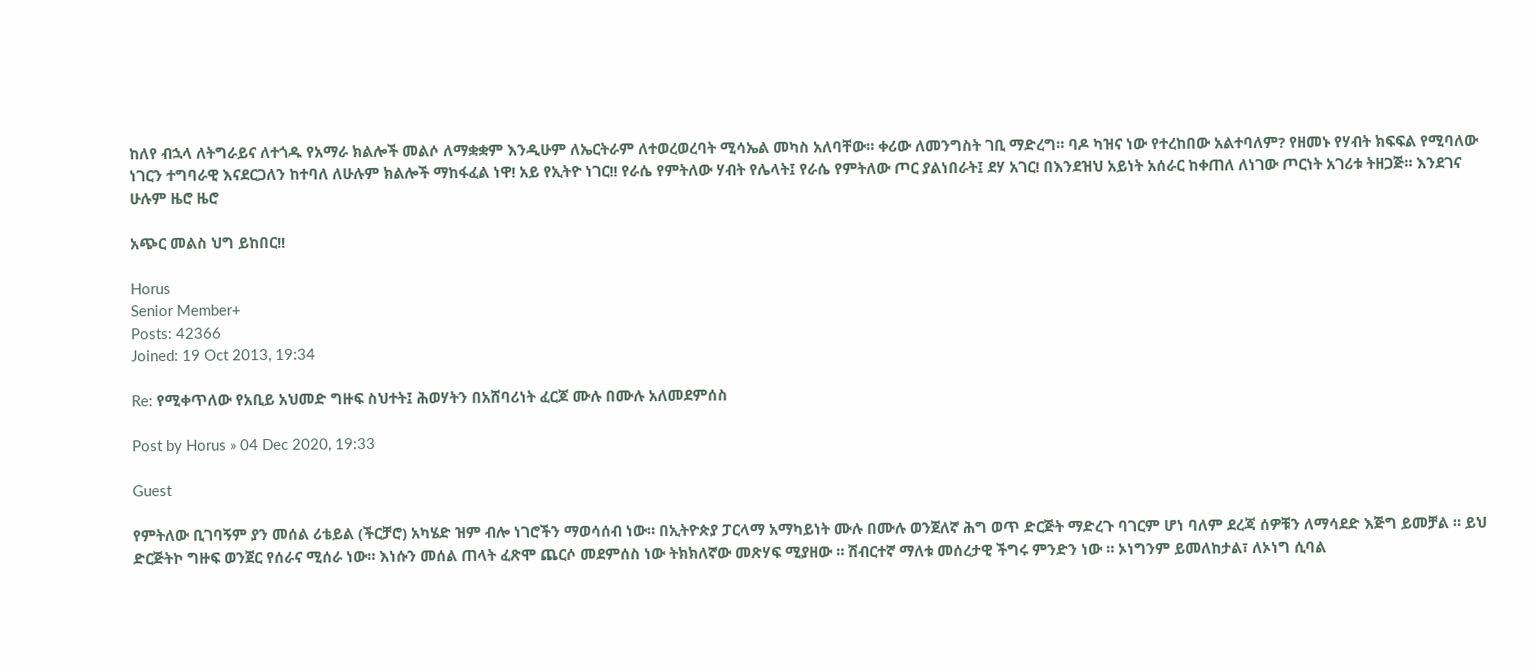ከለየ ብኋላ ለትግራይና ለተጎዱ የአማራ ክልሎች መልሶ ለማቋቋም እንዲሁም ለኤርትራም ለተወረወረባት ሚሳኤል መካስ አለባቸው። ቀሪው ለመንግስት ገቢ ማድረግ። ባዶ ካዝና ነው የተረከበው አልተባለም? የዘመኑ የሃብት ክፍፍል የሚባለው ነገርን ተግባራዊ እናደርጋለን ከተባለ ለሁሉም ክልሎች ማከፋፈል ነዋ! አይ የኢትዮ ነገር!! የራሴ የምትለው ሃብት የሌላት፤ የራሴ የምትለው ጦር ያልነበራት፤ ደሃ አገር! በእንደዝህ አይነት አሰራር ከቀጠለ ለነገው ጦርነት አገሪቱ ትዘጋጅ። እንደገና ሁሉም ዜሮ ዜሮ

አጭር መልስ ህግ ይከበር!!

Horus
Senior Member+
Posts: 42366
Joined: 19 Oct 2013, 19:34

Re: የሚቀጥለው የአቢይ አህመድ ግዙፍ ስህተት፤ ሕወሃትን በአሸባሪነት ፈርጆ ሙሉ በሙሉ አለመደምሰስ

Post by Horus » 04 Dec 2020, 19:33

Guest

የምትለው ቢገባኝም ያን መሰል ሪቴይል (ችርቻሮ) አካሄድ ዝም ብሎ ነገሮችን ማወሳሰብ ነው። በኢትዮጵያ ፓርላማ አማካይነት ሙሉ በሙሉ ወንጀለኛ ሕግ ወጥ ድርጅት ማድረጉ ባገርም ሆነ ባለም ደረጃ ሰዎቹን ለማሳደድ እጅግ ይመቻል ። ይህ ድርጅትኮ ግዙፍ ወንጀር የሰራና ሚሰራ ነው። እነሱን መሰል ጠላት ፈጽሞ ጨርሶ መደምሰስ ነው ትክክለኛው መጽሃፍ ሚያዘው ። ሽብርተኛ ማለቱ መሰረታዊ ችግሩ ምንድን ነው ። ኦነግንም ይመለከታል፣ ለኦነግ ሲባል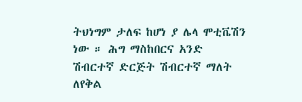ትህነግም ታለፍ ከሆነ ያ ሌላ ሞቲቬሽን ነው ። ሕግ ማስከበርና አንድ ሽብርተኛ ድርጅት ሽብርተኛ ማለት ለየቅል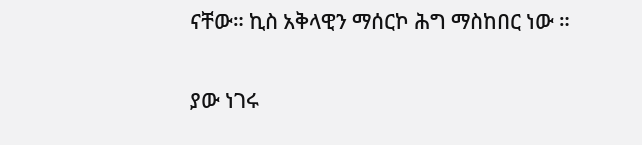ናቸው። ኪስ አቅላዊን ማሰርኮ ሕግ ማስከበር ነው ።

ያው ነገሩ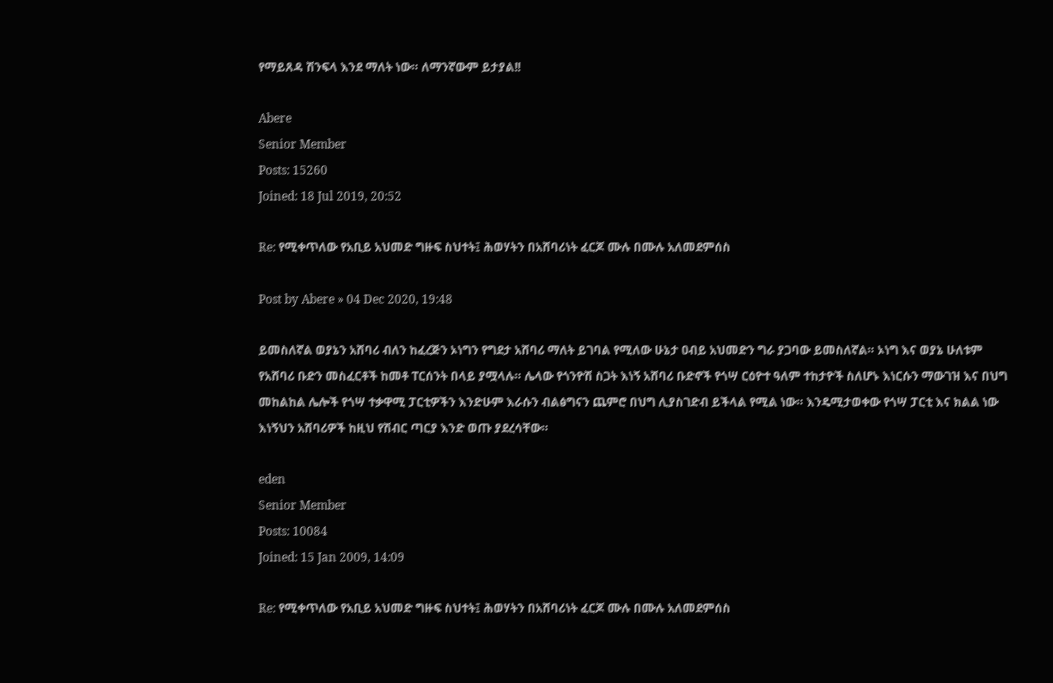የማይጸዳ ሽንፍላ እንደ ማለት ነው። ለማንኛውም ይታያል!!

Abere
Senior Member
Posts: 15260
Joined: 18 Jul 2019, 20:52

Re: የሚቀጥለው የአቢይ አህመድ ግዙፍ ስህተት፤ ሕወሃትን በአሸባሪነት ፈርጆ ሙሉ በሙሉ አለመደምሰስ

Post by Abere » 04 Dec 2020, 19:48

ይመስለኛል ወያኔን አሸባሪ ብለን ከፈረጅን ኦነግን የግደታ አሸባሪ ማለት ይገባል የሚለው ሁኔታ ዐብይ አህመድን ግራ ያጋባው ይመስለኛል። ኦነግ እና ወያኔ ሁለቱም የአሸባሪ ቡድን መስፈርቶች ከመቶ ፐርሰንት በላይ ያሟላሉ። ሌላው የጎንዮሽ ስጋት እነኝ አሸባሪ ቡድኖች የጎሣ ርዕዮተ ዓለም ተከታዮች ስለሆኑ እነርሱን ማውገዝ እና በህግ መከልከል ሌሎች የጎሣ ተቃዋሚ ፓርቲዎችን እንድሁም እራሱን ብልፅግናን ጨምሮ በህግ ሊያስገድብ ይችላል የሚል ነው። እንዴሚታወቀው የጎሣ ፓርቲ እና ክልል ነው እነኝህን አሸባሪዎች ከዚህ የሽብር ጣርያ እንድ ወጡ ያደረሳቸው።

eden
Senior Member
Posts: 10084
Joined: 15 Jan 2009, 14:09

Re: የሚቀጥለው የአቢይ አህመድ ግዙፍ ስህተት፤ ሕወሃትን በአሸባሪነት ፈርጆ ሙሉ በሙሉ አለመደምሰስ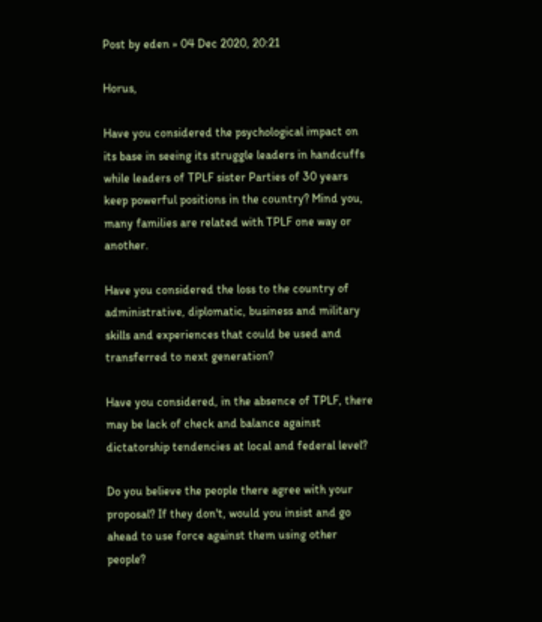Post by eden » 04 Dec 2020, 20:21

Horus,

Have you considered the psychological impact on its base in seeing its struggle leaders in handcuffs while leaders of TPLF sister Parties of 30 years keep powerful positions in the country? Mind you, many families are related with TPLF one way or another.

Have you considered the loss to the country of administrative, diplomatic, business and military skills and experiences that could be used and transferred to next generation?

Have you considered, in the absence of TPLF, there may be lack of check and balance against dictatorship tendencies at local and federal level?

Do you believe the people there agree with your proposal? If they don't, would you insist and go ahead to use force against them using other people?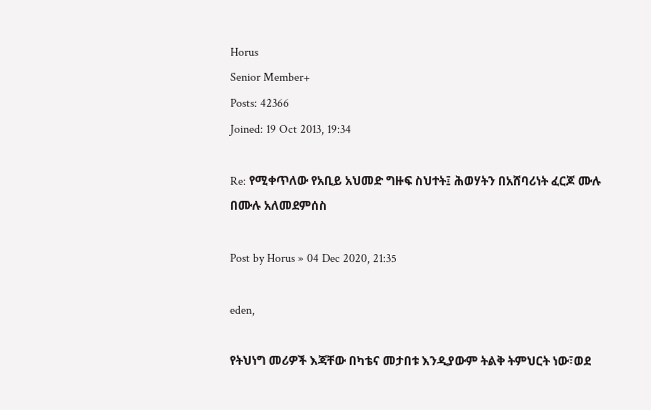Horus
Senior Member+
Posts: 42366
Joined: 19 Oct 2013, 19:34

Re: የሚቀጥለው የአቢይ አህመድ ግዙፍ ስህተት፤ ሕወሃትን በአሸባሪነት ፈርጆ ሙሉ በሙሉ አለመደምሰስ

Post by Horus » 04 Dec 2020, 21:35

eden,

የትህነግ መሪዎች እጃቸው በካቴና መታበቱ እንዲያውም ትልቅ ትምህርት ነው፣ወደ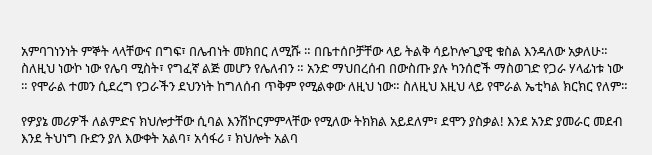አምባገነንነት ምኞት ላላቸውና በግፍ፣ በሌብነት መክበር ለሚሹ ። በቤተሰቦቻቸው ላይ ትልቅ ሳይኮሎጊያዊ ቁስል እንዳለው አቃለሁ። ስለዚህ ነውኮ ነው የሌባ ሚስት፣ የግፈኛ ልጅ መሆን የሌለብን ። አንድ ማህበረሰብ በውስጡ ያሉ ካንሰሮች ማስወገድ የጋራ ሃላፊነቱ ነው ። የሞራል ተመን ሲደረግ የጋራችን ደህንነት ከግለሰብ ጥቅም የሚልቀው ለዚህ ነው። ስለዚህ እዚህ ላይ የሞራል ኤቲካል ክርክር የለም።

የዎያኔ መሪዎች ለልምድና ክህሎታቸው ሲባል እንሽኮርምምላቸው የሚለው ትክክል አይደለም፣ ደሞን ያስቃል! እንደ አንድ ያመራር መደብ እንደ ትህነግ ቡድን ያለ እውቀት አልባ፣ አሳፋሪ ፣ ክህሎት አልባ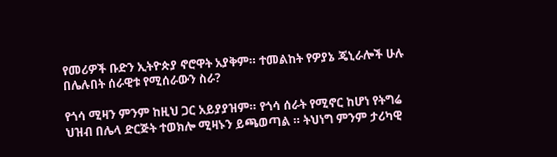የመሪዎች ቡድን ኢትዮጵያ ኖሮዋት አያቅም። ተመልከት የዎያኔ ጄኒራሎች ሁሉ በሌሉበት ሰራዊቱ የሚሰራውን ስራ?

የጎሳ ሚዛን ምንም ከዚህ ጋር አይያያዝም። የጎሳ ሰራት የሚኖር ከሆነ የትግሬ ህዝብ በሌላ ድርጅት ተወክሎ ሚዛኑን ይጫወጣል ። ትህነግ ምንም ታሪካዊ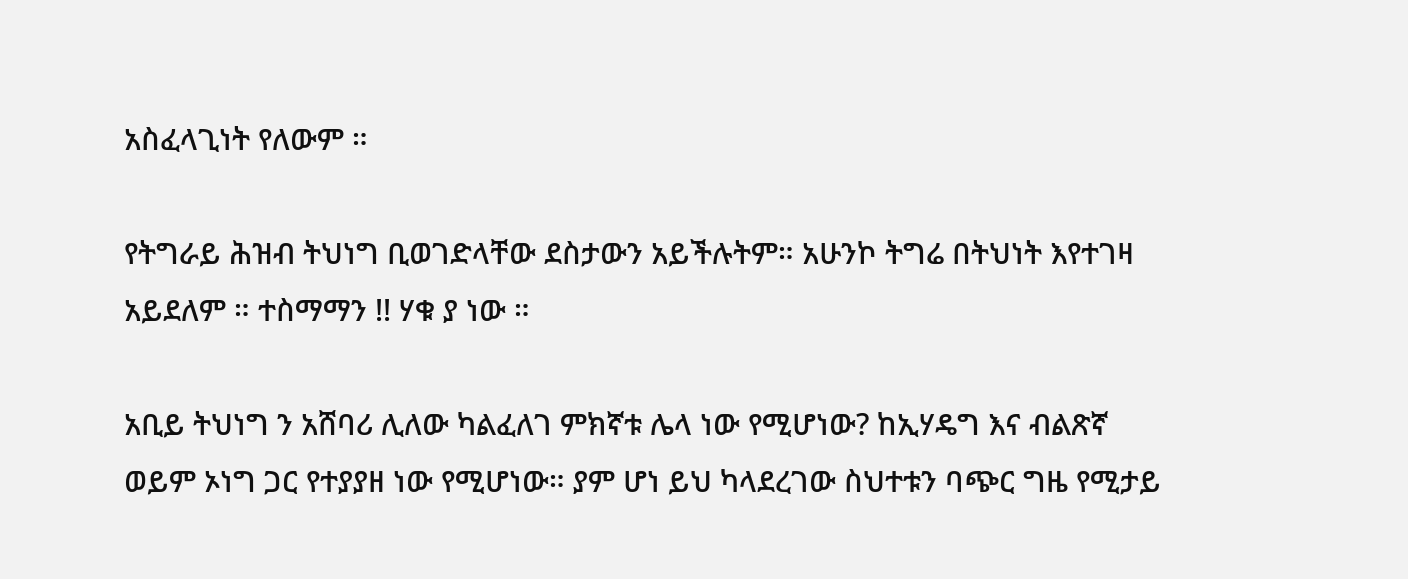አስፈላጊነት የለውም ።

የትግራይ ሕዝብ ትህነግ ቢወገድላቸው ደስታውን አይችሉትም። አሁንኮ ትግሬ በትህነት እየተገዛ አይደለም ። ተስማማን !! ሃቁ ያ ነው ።

አቢይ ትህነግ ን አሸባሪ ሊለው ካልፈለገ ምክኛቱ ሌላ ነው የሚሆነው? ከኢሃዴግ እና ብልጽኛ ወይም ኦነግ ጋር የተያያዘ ነው የሚሆነው። ያም ሆነ ይህ ካላደረገው ስህተቱን ባጭር ግዜ የሚታይ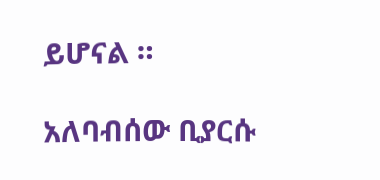ይሆናል ።

አለባብሰው ቢያርሱ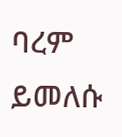ባረም ይመለሱ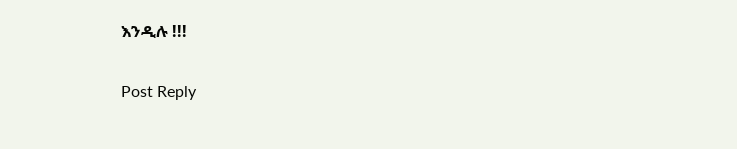እንዲሉ !!!

Post Reply